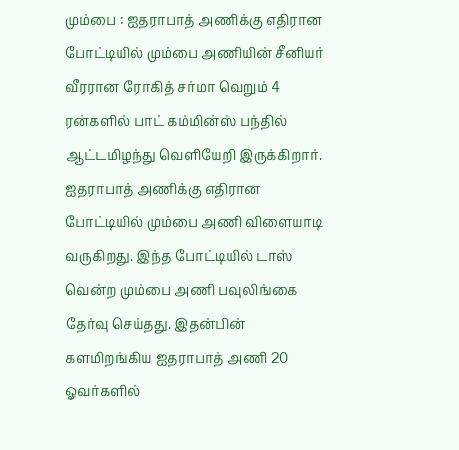மும்பை : ஐதராபாத் அணிக்கு எதிரான போட்டியில் மும்பை அணியின் சீனியர் வீரரான ரோகித் சர்மா வெறும் 4 ரன்களில் பாட் கம்மின்ஸ் பந்தில் ஆட்டமிழந்து வெளியேறி இருக்கிறார்.
ஐதராபாத் அணிக்கு எதிரான போட்டியில் மும்பை அணி விளையாடி வருகிறது. இந்த போட்டியில் டாஸ் வென்ற மும்பை அணி பவுலிங்கை தேர்வு செய்தது. இதன்பின் களமிறங்கிய ஐதராபாத் அணி 20 ஓவர்களில்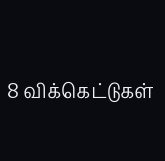8 விக்கெட்டுகள்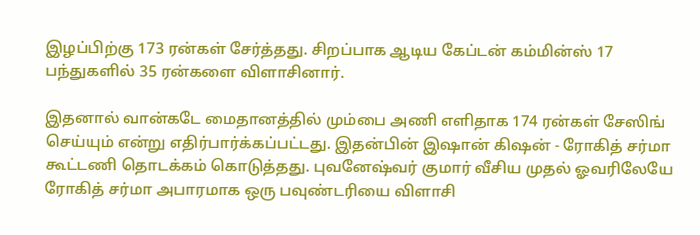இழப்பிற்கு 173 ரன்கள் சேர்த்தது. சிறப்பாக ஆடிய கேப்டன் கம்மின்ஸ் 17 பந்துகளில் 35 ரன்களை விளாசினார்.

இதனால் வான்கடே மைதானத்தில் மும்பை அணி எளிதாக 174 ரன்கள் சேஸிங் செய்யும் என்று எதிர்பார்க்கப்பட்டது. இதன்பின் இஷான் கிஷன் - ரோகித் சர்மா கூட்டணி தொடக்கம் கொடுத்தது. புவனேஷ்வர் குமார் வீசிய முதல் ஓவரிலேயே ரோகித் சர்மா அபாரமாக ஒரு பவுண்டரியை விளாசி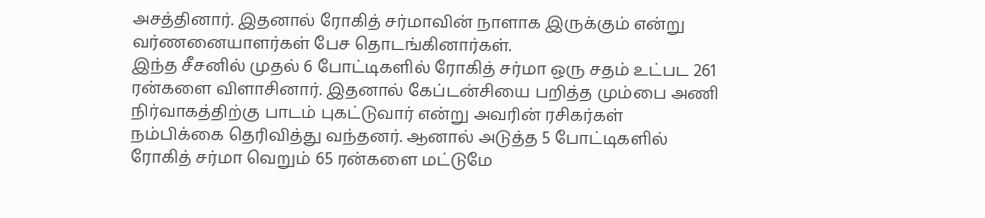அசத்தினார். இதனால் ரோகித் சர்மாவின் நாளாக இருக்கும் என்று வர்ணனையாளர்கள் பேச தொடங்கினார்கள்.
இந்த சீசனில் முதல் 6 போட்டிகளில் ரோகித் சர்மா ஒரு சதம் உட்பட 261 ரன்களை விளாசினார். இதனால் கேப்டன்சியை பறித்த மும்பை அணி நிர்வாகத்திற்கு பாடம் புகட்டுவார் என்று அவரின் ரசிகர்கள் நம்பிக்கை தெரிவித்து வந்தனர். ஆனால் அடுத்த 5 போட்டிகளில் ரோகித் சர்மா வெறும் 65 ரன்களை மட்டுமே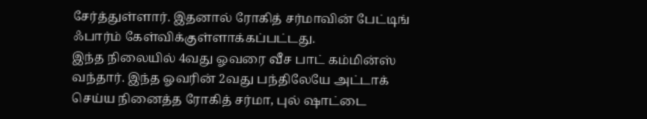சேர்த்துள்ளார். இதனால் ரோகித் சர்மாவின் பேட்டிங் ஃபார்ம் கேள்விக்குள்ளாக்கப்பட்டது.
இந்த நிலையில் 4வது ஓவரை வீச பாட் கம்மின்ஸ் வந்தார். இந்த ஓவரின் 2வது பந்திலேயே அட்டாக் செய்ய நினைத்த ரோகித் சர்மா, புல் ஷாட்டை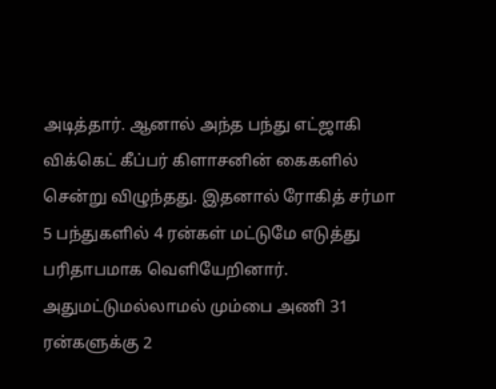அடித்தார். ஆனால் அந்த பந்து எட்ஜாகி விக்கெட் கீப்பர் கிளாசனின் கைகளில் சென்று விழுந்தது. இதனால் ரோகித் சர்மா 5 பந்துகளில் 4 ரன்கள் மட்டுமே எடுத்து பரிதாபமாக வெளியேறினார். அதுமட்டுமல்லாமல் மும்பை அணி 31 ரன்களுக்கு 2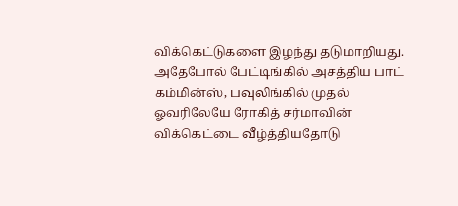விக்கெட்டுகளை இழந்து தடுமாறியது.
அதேபோல் பேட்டிங்கில் அசத்திய பாட் கம்மின்ஸ், பவுலிங்கில் முதல் ஓவரிலேயே ரோகித் சர்மாவின் விக்கெட்டை வீழ்த்தியதோடு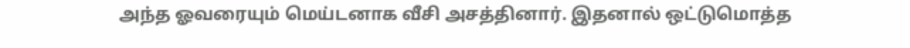அந்த ஓவரையும் மெய்டனாக வீசி அசத்தினார். இதனால் ஒட்டுமொத்த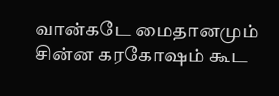வான்கடே மைதானமும் சின்ன கரகோஷம் கூட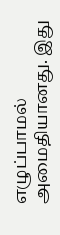எழுப்பாமல் அமைதியானது. இது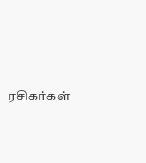ரசிகர்கள்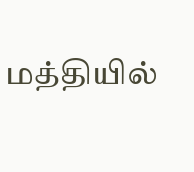மத்தியில்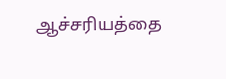ஆச்சரியத்தை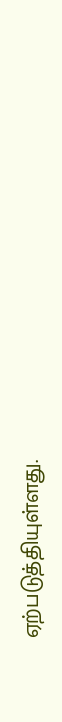ஏற்படுத்தியுள்ளது.